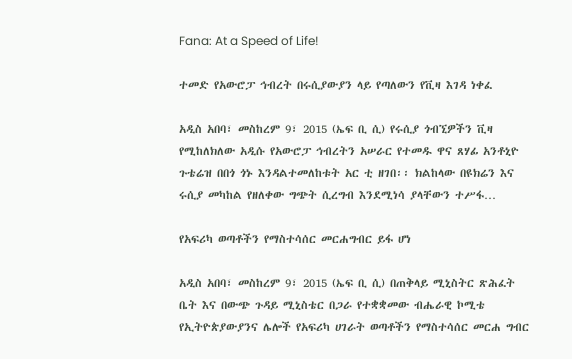Fana: At a Speed of Life!

ተመድ የአውሮፓ ኅብረት በሩሲያውያን ላይ የጣለውን የቪዛ እገዳ ነቀፈ

አዲስ አበባ፣ መስከረም 9፣ 2015 (ኤፍ ቢ ሲ) የሩሲያ ጎብኚዎችን ቪዛ የሚከለክለው አዲሱ የአውሮፓ ኅብረትን አሠራር የተመዱ ዋና ጸሃፊ አንቶኒዮ ጉቴሬዝ በበጎ ጎኑ እንዳልተመለከቱት አር ቲ ዘገበ፡፡ ክልከላው በዩክሬን እና ሩሲያ መካከል የዘለቀው ግጭት ሲረግብ እንደሚነሳ ያላቸውን ተሥፋ…

የአፍሪካ ወጣቶችን የማስተሳሰር መርሐግብር ይፋ ሆነ

አዲስ አበባ፣ መስከረም 9፣ 2015 (ኤፍ ቢ ሲ) በጠቅላይ ሚኒስትር ጽሕፈት ቤት እና በውጭ ጉዳይ ሚኒስቴር በጋራ የተቋቋመው ብሔራዊ ኮሚቴ የኢትዮጵያውያንና ሌሎች የአፍሪካ ሀገራት ወጣቶችን የማስተሳሰር መርሐ ግብር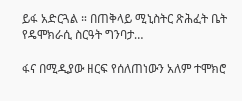ይፋ አድርጓል ። በጠቅላይ ሚኒስትር ጽሕፈት ቤት የዴሞክራሲ ስርዓት ግንባታ…

ፋና በሚዲያው ዘርፍ የሰለጠነውን አለም ተሞክሮ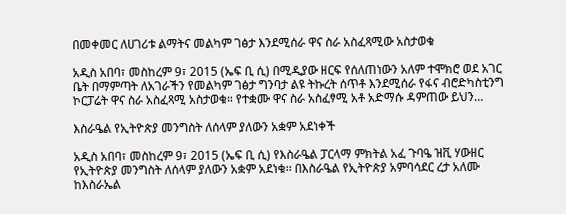በመቀመር ለሀገሪቱ ልማትና መልካም ገፅታ እንደሚሰራ ዋና ስራ አስፈጻሚው አስታወቁ

አዲስ አበባ፣ መስከረም 9፣ 2015 (ኤፍ ቢ ሲ) በሚዲያው ዘርፍ የሰለጠነውን አለም ተሞክሮ ወደ አገር ቤት በማምጣት ለአገራችን የመልካም ገፅታ ግንባታ ልዩ ትኩረት ሰጥቶ እንደሚሰራ የፋና ብሮድካስቲንግ ኮርፓሬት ዋና ስራ አስፈጻሚ አስታወቁ። የተቋሙ ዋና ስራ አስፈፃሚ አቶ አድማሱ ዳምጠው ይህን…

እስራዔል የኢትዮጵያ መንግስት ለሰላም ያለውን አቋም አደነቀች

አዲስ አበባ፣ መስከረም 9፣ 2015 (ኤፍ ቢ ሲ) የእስራዔል ፓርላማ ምክትል አፈ ጉባዔ ዝቪ ሃውዘር የኢትዮጵያ መንግስት ለሰላም ያለውን አቋም አደነቁ፡፡ በእስራዔል የኢትዮጵያ አምባሳደር ረታ አለሙ ከእስራኤል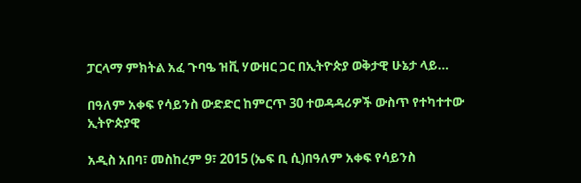ፓርላማ ምክትል አፈ ጉባዔ ዝቪ ሃውዘር ጋር በኢትዮጵያ ወቅታዊ ሁኔታ ላይ…

በዓለም አቀፍ የሳይንስ ውድድር ከምርጥ 30 ተወዳዳሪዎች ውስጥ የተካተተው ኢትዮጵያዊ

አዲስ አበባ፣ መስከረም 9፣ 2015 (ኤፍ ቢ ሲ)በዓለም አቀፍ የሳይንስ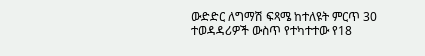ውድድር ለግማሽ ፍጻሜ ከተለዩት ምርጥ 30 ተወዳዳሪዎች ውስጥ የተካተተው የ18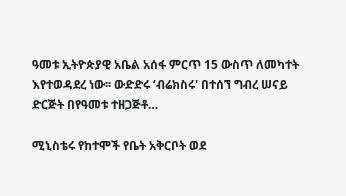ዓመቱ ኢትዮጵያዊ አቤል አሰፋ ምርጥ 15 ውስጥ ለመካተት እየተወዳደረ ነው፡፡ ውድድሩ ‘ብሬክስሩ' በተሰኘ ግብረ ሠናይ ድርጅት በየዓመቱ ተዘጋጅቶ…

ሚኒስቴሩ የከተሞች የቤት አቅርቦት ወደ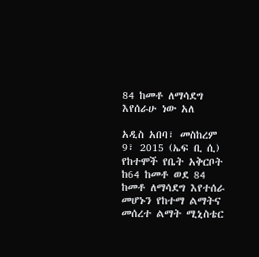84 ከመቶ ለማሳደግ እየሰራሁ ነው አለ

አዲስ አበባ፣ መስከረም 9፣ 2015 (ኤፍ ቢ ሲ) የከተሞች የቤት አቅርቦት ከ64 ከመቶ ወደ 84 ከመቶ ለማሳደግ እየተሰራ መሆኑን የከተማ ልማትና መሰረተ ልማት ሚኒስቴር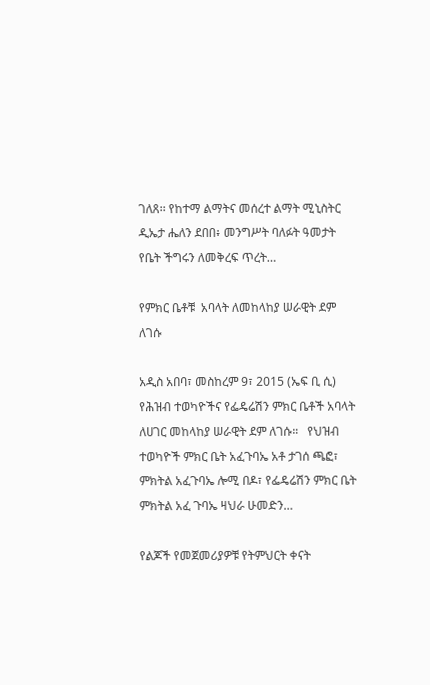ገለጸ፡፡ የከተማ ልማትና መሰረተ ልማት ሚኒስትር ዲኤታ ሔለን ደበበ፥ መንግሥት ባለፉት ዓመታት የቤት ችግሩን ለመቅረፍ ጥረት…

የምክር ቤቶቹ  አባላት ለመከላከያ ሠራዊት ደም ለገሱ

አዲስ አበባ፣ መስከረም 9፣ 2015 (ኤፍ ቢ ሲ) የሕዝብ ተወካዮችና የፌዴሬሽን ምክር ቤቶች አባላት ለሀገር መከላከያ ሠራዊት ደም ለገሱ።   የህዝብ ተወካዮች ምክር ቤት አፈጉባኤ አቶ ታገሰ ጫፎ፣ ምክትል አፈጉባኤ ሎሚ በዶ፣ የፌዴሬሽን ምክር ቤት ምክትል አፈ ጉባኤ ዛህራ ሁመድን…

የልጆች የመጀመሪያዎቹ የትምህርት ቀናት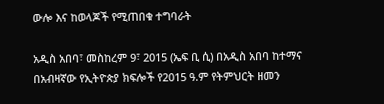ውሎ እና ከወላጆች የሚጠበቁ ተግባራት

አዲስ አበባ፣ መስከረም 9፣ 2015 (ኤፍ ቢ ሲ) በአዲስ አበባ ከተማና በአብዛኛው የኢትዮጵያ ክፍሎች የ2015 ዓ.ም የትምህርት ዘመን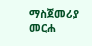ማስጀመሪያ መርሐ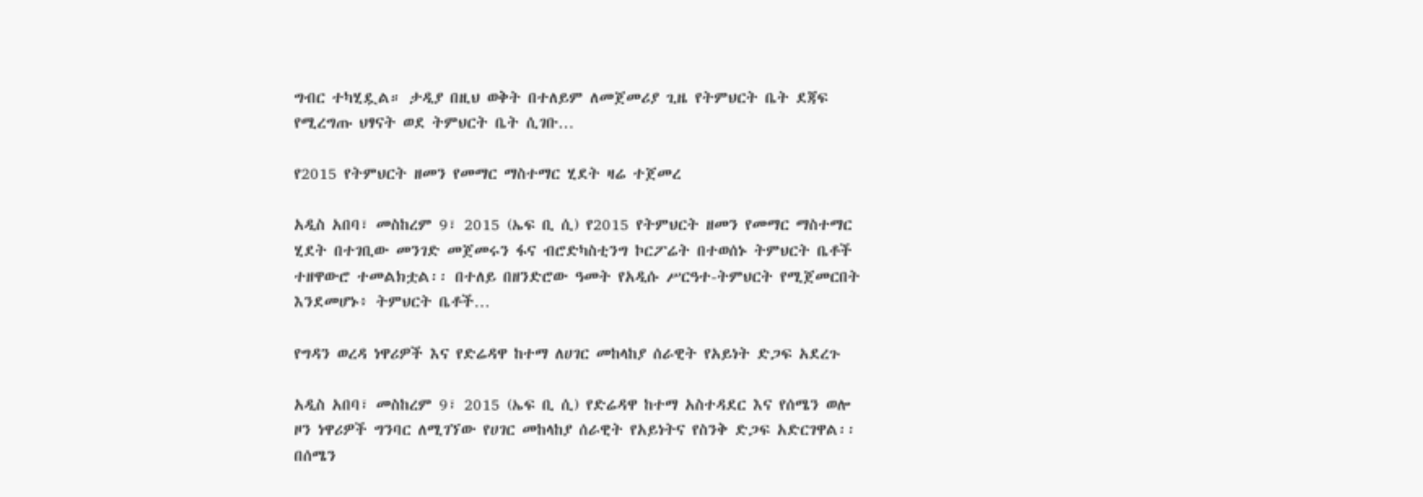ግብር ተካሂዷል። ታዲያ በዚህ ወቅት በተለይም ለመጀመሪያ ጊዜ የትምህርት ቤት ደጃፍ የሚረግጡ ህፃናት ወደ ትምህርት ቤት ሲገቡ…

የ2015 የትምህርት ዘመን የመማር ማስተማር ሂደት ዛሬ ተጀመረ

አዲስ አበባ፣ መስከረም 9፣ 2015 (ኤፍ ቢ ሲ) የ2015 የትምህርት ዘመን የመማር ማስተማር ሂደት በተገቢው መንገድ መጀመሩን ፋና ብሮድካስቲንግ ኮርፖሬት በተወሰኑ ትምህርት ቤቶች ተዘዋውሮ ተመልክቷል፡፡ በተለይ በዘንድሮው ዓመት የአዲሱ ሥርዓተ-ትምህርት የሚጀመርበት እንደመሆኑ፥ ትምህርት ቤቶች…

የግዳን ወረዳ ነዋሪዎች እና የድሬዳዋ ከተማ ለሀገር መከላከያ ሰራዊት የአይነት ድጋፍ አደረጉ

አዲስ አበባ፣ መስከረም 9፣ 2015 (ኤፍ ቢ ሲ) የድሬዳዋ ከተማ አስተዳደር እና የሰሜን ወሎ ዞን ነዋሪዎች ግንባር ለሚገኘው የሀገር መከላከያ ሰራዊት የአይነትና የስንቅ ድጋፍ አድርገዋል፡፡ በሰሜን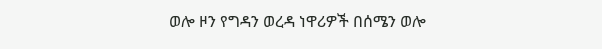ወሎ ዞን የግዳን ወረዳ ነዋሪዎች በሰሜን ወሎ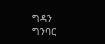ግዳን ግንባር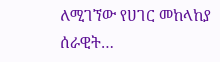ለሚገኘው የሀገር መከላከያ ሰራዊት…